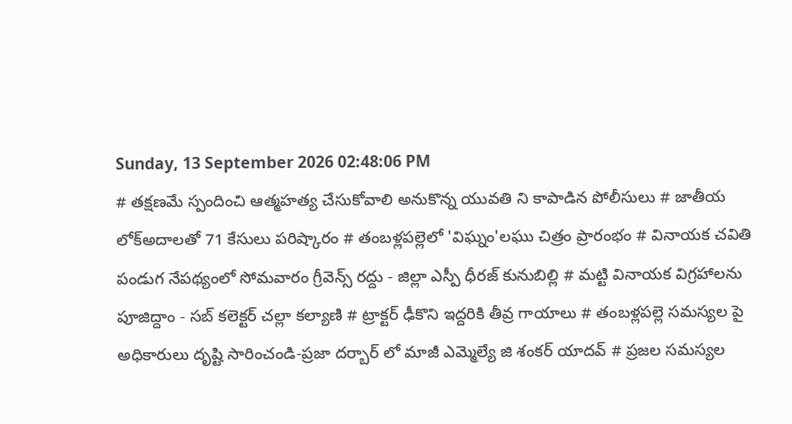Sunday, 13 September 2026 02:48:06 PM
# తక్షణమే స్పందించి ఆత్మహత్య చేసుకోవాలి అనుకొన్న యువతి ని కాపాడిన పోలీసులు # జాతీయ లోక్అదాలతో 71 కేసులు పరిష్కారం # తంబళ్లపల్లెలో 'విఘ్నం'లఘు చిత్రం ప్రారంభం # వినాయక చవితి పండుగ నేపథ్యంలో సోమవారం గ్రీవెన్స్ రద్దు - జిల్లా ఎస్పీ ధీరజ్ కునుబిల్లి # మట్టి వినాయక విగ్రహాలను పూజిద్దాం - సబ్ కలెక్టర్ చల్లా కల్యాణి # ట్రాక్టర్ ఢీకొని ఇద్దరికి తీవ్ర గాయాలు # తంబళ్లపల్లె సమస్యల పై అధికారులు దృష్టి సారించండి-ప్రజా దర్బార్ లో మాజీ ఎమ్మెల్యే జి శంకర్ యాదవ్ # ప్రజల సమస్యల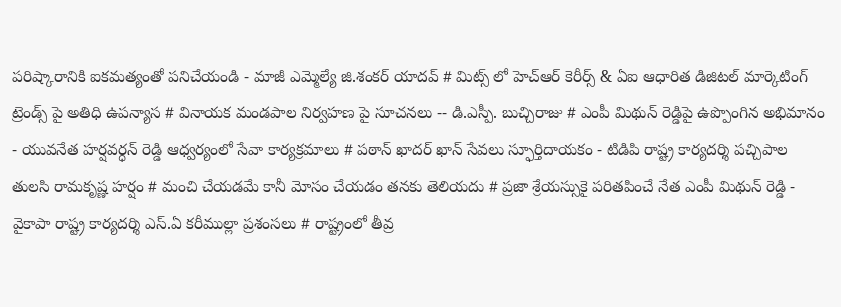పరిష్కారానికి ఐకమత్యంతో పనిచేయండి - మాజీ ఎమ్మెల్యే జి.శంకర్ యాదవ్ # మిట్స్ లో హెచ్‌ఆర్ కెరీర్స్ & ఏఐ ఆధారిత డిజిటల్ మార్కెటింగ్ ట్రెండ్స్ పై అతిధి ఉపన్యాస # వినాయక మండపాల నిర్వహణ పై సూచనలు -- డి.ఎస్పీ. బుచ్చిరాజు # ఎంపీ మిథున్ రెడ్డిపై ఉప్పొంగిన అభిమానం - యువనేత హర్షవర్ధన్ రెడ్డి ఆధ్వర్యంలో సేవా కార్యక్రమాలు # పఠాన్ ఖాదర్ ఖాన్ సేవలు స్ఫూర్తిదాయకం - టిడిపి రాష్ట్ర కార్యదర్శి పచ్చిపాల తులసి రామకృష్ణ హర్షం # మంచి చేయడమే కానీ మోసం చేయడం తనకు తెలియదు # ప్రజా శ్రేయస్సుకై పరితపించే నేత ఎంపీ మిథున్ రెడ్డి - వైకాపా రాష్ట్ర కార్యదర్శి ఎస్.ఏ కరీముల్లా ప్రశంసలు # రాష్ట్రంలో తీవ్ర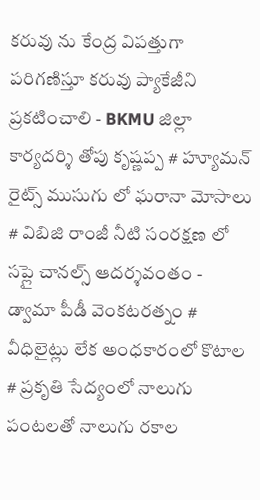కరువు ను కేంద్ర విపత్తుగా పరిగణిస్తూ కరువు ప్యాకేజీని ప్రకటించాలి - BKMU జిల్లా కార్యదర్శి తోపు కృష్ణప్ప # హ్యూమన్ రైట్స్ ముసుగు లో ఘరానా మోసాలు # విబిజి రాంజీ నీటి సంరక్షణ లో సప్లై చానల్స్ ఆదర్శవంతం - డ్వామా పీడీ వెంకటరత్నం # వీధిలైట్లు లేక అంధకారంలో కొటాల # ప్రకృతి సేద్యంలో నాలుగు పంటలతో నాలుగు రకాల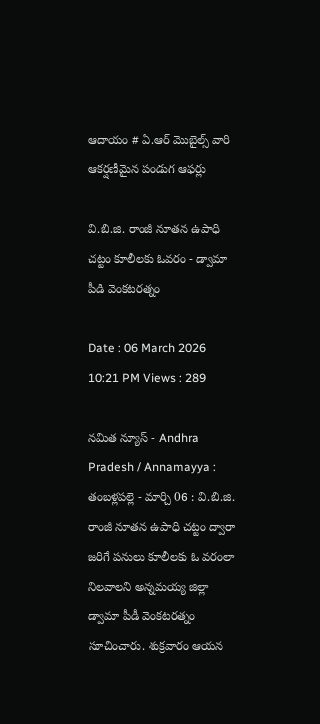ఆదాయం # ఏ.ఆర్ మొబైల్స్ వారి ఆకర్షణీమైన పండుగ ఆఫర్లు

వి.బి.జి. రాంజీ నూతన ఉపాధి చట్టం కూలీలకు ఓవరం - డ్వామా పీడి వెంకటరత్నం

Date : 06 March 2026 10:21 PM Views : 289

నమిత న్యూస్ - Andhra Pradesh / Annamayya : తంబళ్లపల్లె - మార్చి 06 : వి.బి.జి. రాంజీ నూతన ఉపాధి చట్టం ద్వారా జరిగే పనులు కూలీలకు ఓ వరంలా నిలవాలని అన్నమయ్య జిల్లా డ్వామా పీడీ వెంకటరత్నం సూచించారు. శుక్రవారం ఆయన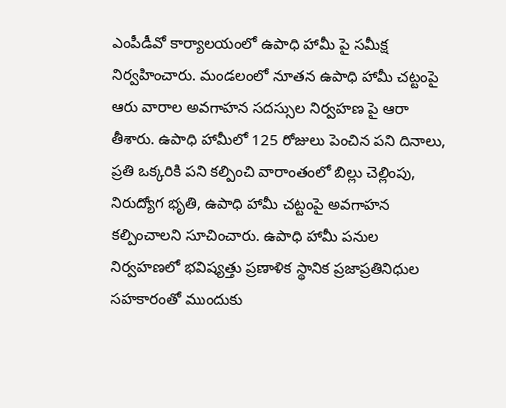ఎంపీడీవో కార్యాలయంలో ఉపాధి హామీ పై సమీక్ష నిర్వహించారు. మండలంలో నూతన ఉపాధి హామీ చట్టంపై ఆరు వారాల అవగాహన సదస్సుల నిర్వహణ పై ఆరా తీశారు. ఉపాధి హామీలో 125 రోజులు పెంచిన పని దినాలు, ప్రతి ఒక్కరికి పని కల్పించి వారాంతంలో బిల్లు చెల్లింపు, నిరుద్యోగ భృతి, ఉపాధి హామీ చట్టంపై అవగాహన కల్పించాలని సూచించారు. ఉపాధి హామీ పనుల నిర్వహణలో భవిష్యత్తు ప్రణాళిక స్థానిక ప్రజాప్రతినిధుల సహకారంతో ముందుకు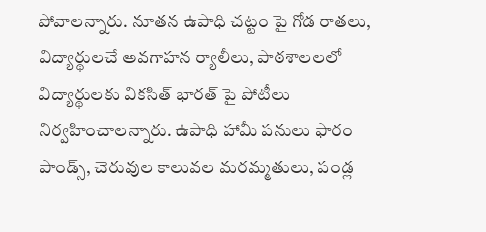పోవాలన్నారు. నూతన ఉపాధి చట్టం పై గోడ రాతలు, విద్యార్థులచే అవగాహన ర్యాలీలు, పాఠశాలలలో విద్యార్థులకు వికసిత్ భారత్ పై పోటీలు నిర్వహించాలన్నారు. ఉపాధి హామీ పనులు ఫారం పాండ్స్, చెరువుల కాలువల మరమ్మతులు, పండ్ల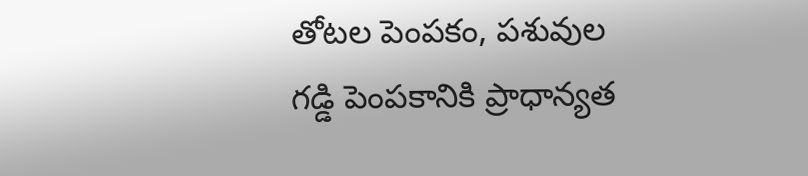తోటల పెంపకం, పశువుల గడ్డి పెంపకానికి ప్రాధాన్యత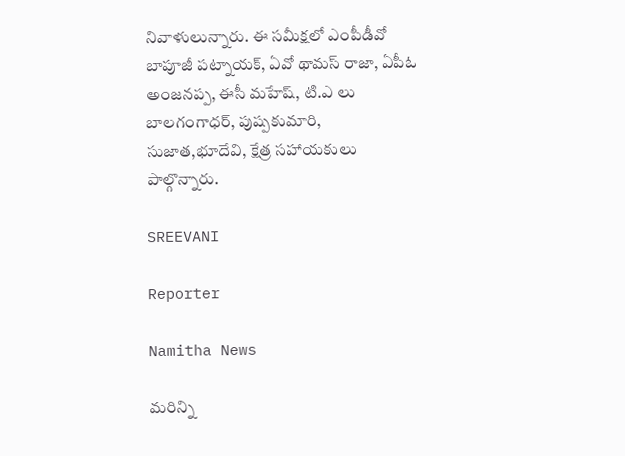నివాళులున్నారు. ఈ సమీక్షలో ఎంపీడీవో బాపూజీ పట్నాయక్, ఏవో థామస్ రాజా, ఏపీఓ అంజనప్ప, ఈసీ మహేష్, టి.ఎ లు బాలగంగాధర్, పుష్పకుమారి, సుజాత,భూదేవి, క్షేత్ర సహాయకులు పాల్గొన్నారు.

SREEVANI

Reporter

Namitha News

మరిన్ని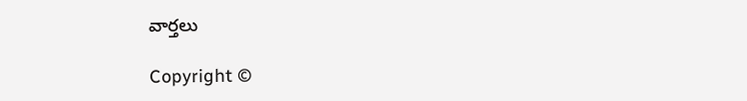వార్తలు

Copyright ©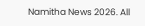Namitha News 2026. All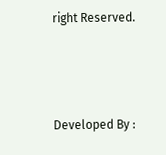right Reserved.



Developed By :